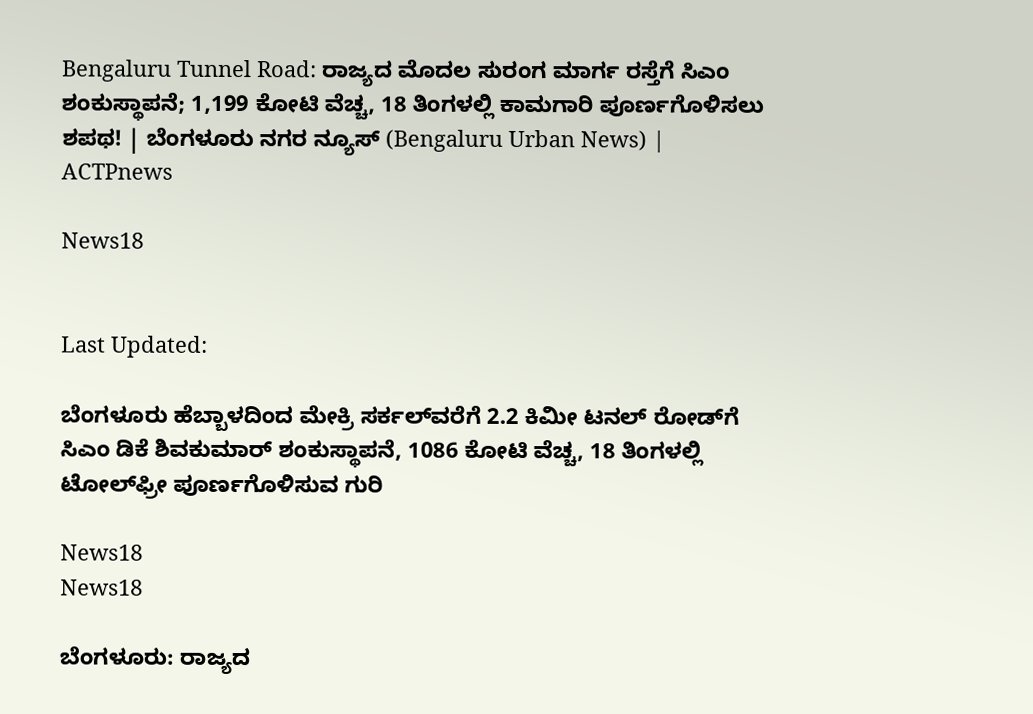Bengaluru Tunnel Road: ರಾಜ್ಯದ ಮೊದಲ ಸುರಂಗ ಮಾರ್ಗ ರಸ್ತೆಗೆ ಸಿಎಂ ಶಂಕುಸ್ಥಾಪನೆ; 1,199 ಕೋಟಿ ವೆಚ್ಚ, 18 ತಿಂಗಳಲ್ಲಿ ಕಾಮಗಾರಿ ಪೂರ್ಣಗೊಳಿಸಲು ಶಪಥ! | ಬೆಂಗಳೂರು ನಗರ ನ್ಯೂಸ್ (Bengaluru Urban News) | ACTPnews

News18


Last Updated:

ಬೆಂಗಳೂರು ಹೆಬ್ಬಾಳದಿಂದ ಮೇಕ್ರಿ ಸರ್ಕಲ್‌ವರೆಗೆ 2.2 ಕಿಮೀ ಟನಲ್ ರೋಡ್‌ಗೆ ಸಿಎಂ ಡಿಕೆ ಶಿವಕುಮಾರ್ ಶಂಕುಸ್ಥಾಪನೆ, 1086 ಕೋಟಿ ವೆಚ್ಚ, 18 ತಿಂಗಳಲ್ಲಿ ಟೋಲ್‌ಫ್ರೀ ಪೂರ್ಣಗೊಳಿಸುವ ಗುರಿ

News18
News18

ಬೆಂಗಳೂರು: ರಾಜ್ಯದ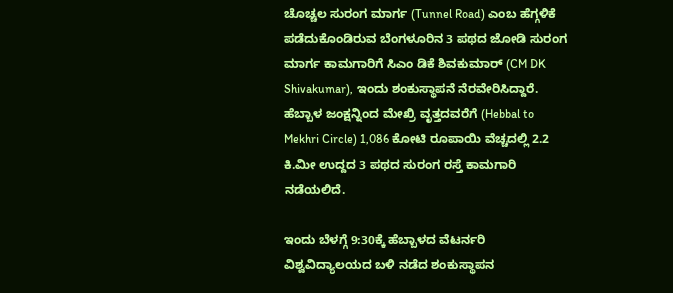ಚೊಚ್ಚಲ ಸುರಂಗ ಮಾರ್ಗ (Tunnel Road) ಎಂಬ ಹೆಗ್ಗಳಿಕೆ ಪಡೆದುಕೊಂಡಿರುವ ಬೆಂಗಳೂರಿನ 3 ಪಥದ ಜೋಡಿ ಸುರಂಗ ಮಾರ್ಗ ಕಾಮಗಾರಿಗೆ ಸಿಎಂ ಡಿಕೆ ಶಿವಕುಮಾರ್‌ (CM DK Shivakumar), ಇಂದು ಶಂಕುಸ್ಥಾಪನೆ ನೆರವೇರಿಸಿದ್ದಾರೆ. ಹೆಬ್ಬಾಳ ಜಂಕ್ಷನ್ನಿಂದ ಮೇಖ್ರಿ ವೃತ್ತದವರೆಗೆ (Hebbal to Mekhri Circle) 1,086 ಕೋಟಿ ರೂಪಾಯಿ ವೆಚ್ಚದಲ್ಲಿ 2.2 ಕಿ.ಮೀ ಉದ್ದದ 3 ಪಥದ ಸುರಂಗ ರಸ್ತೆ ಕಾಮಗಾರಿ ನಡೆಯಲಿದೆ.

ಇಂದು ಬೆಳಗ್ಗೆ 9:30ಕ್ಕೆ ಹೆಬ್ಬಾಳದ ವೆಟರ್ನರಿ ವಿಶ್ವವಿದ್ಯಾಲಯದ ಬಳಿ ನಡೆದ ಶಂಕುಸ್ಥಾಪನ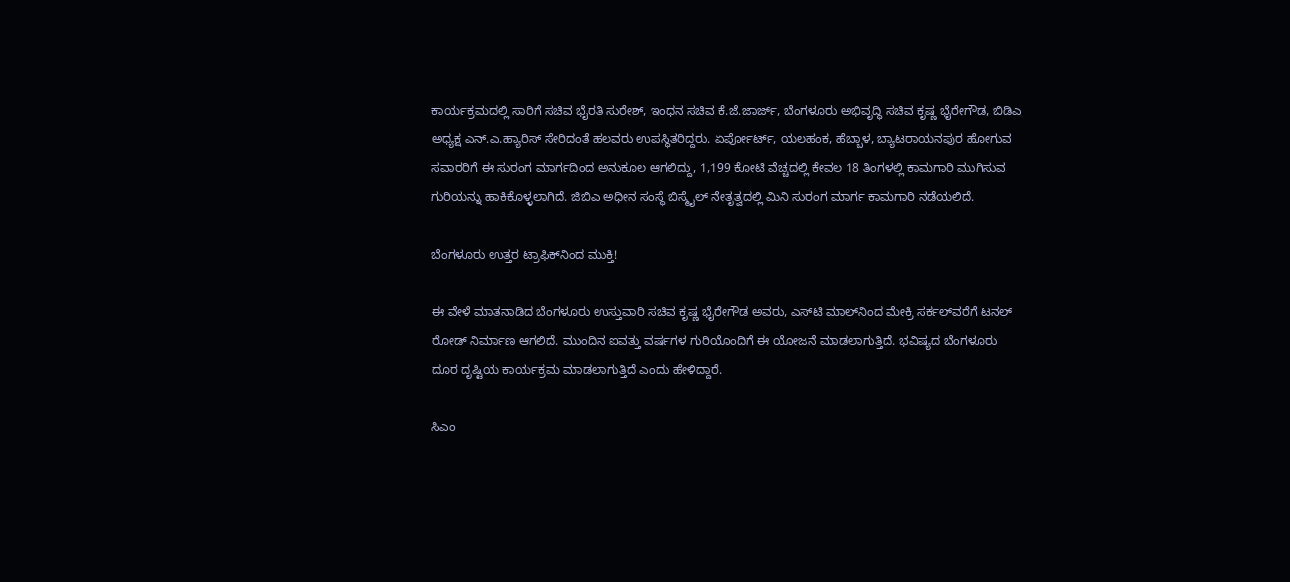ಕಾರ್ಯಕ್ರಮದಲ್ಲಿ ಸಾರಿಗೆ ಸಚಿವ ಭೈರತಿ ಸುರೇಶ್, ಇಂಧನ ಸಚಿವ ಕೆ.ಜೆ.ಜಾರ್ಜ್, ಬೆಂಗಳೂರು ಅಭಿವೃದ್ಧಿ ಸಚಿವ ಕೃಷ್ಣ ಭೈರೇಗೌಡ, ಬಿಡಿಎ ಅಧ್ಯಕ್ಷ ಎನ್.ಎ.ಹ್ಯಾರಿಸ್ ಸೇರಿದಂತೆ ಹಲವರು ಉಪಸ್ಥಿತರಿದ್ದರು. ಏರ್ಪೋರ್ಟ್, ಯಲಹಂಕ, ಹೆಬ್ಬಾಳ, ಬ್ಯಾಟರಾಯನಪುರ ಹೋಗುವ ಸವಾರರಿಗೆ ಈ ಸುರಂಗ ಮಾರ್ಗದಿಂದ ಅನುಕೂಲ ಆಗಲಿದ್ದು, 1,199 ಕೋಟಿ ವೆಚ್ಚದಲ್ಲಿ ಕೇವಲ 18 ತಿಂಗಳಲ್ಲಿ ಕಾಮಗಾರಿ ಮುಗಿಸುವ ಗುರಿಯನ್ನು ಹಾಕಿಕೊಳ್ಳಲಾಗಿದೆ. ಜಿಬಿಎ ಅಧೀನ ಸಂಸ್ಥೆ ಬಿಸ್ಮೈಲ್ ನೇತೃತ್ವದಲ್ಲಿ ಮಿನಿ ಸುರಂಗ ಮಾರ್ಗ ಕಾಮಗಾರಿ ನಡೆಯಲಿದೆ.

ಬೆಂಗಳೂರು ಉತ್ತರ ಟ್ರಾಫಿಕ್‌ನಿಂದ ಮುಕ್ತಿ!

ಈ ವೇಳೆ ಮಾತನಾಡಿದ ಬೆಂಗಳೂರು ಉಸ್ತುವಾರಿ ಸಚಿವ ಕೃಷ್ಣ ಭೈರೇಗೌಡ ಅವರು, ಎಸ್‌ಟಿ ಮಾಲ್‌ನಿಂದ ಮೇಕ್ರಿ ಸರ್ಕಲ್‌ವರೆಗೆ ಟನಲ್ ರೋಡ್ ನಿರ್ಮಾಣ ಆಗಲಿದೆ. ಮುಂದಿನ ಐವತ್ತು ವರ್ಷಗಳ ಗುರಿಯೊಂದಿಗೆ ಈ ಯೋಜನೆ ಮಾಡಲಾಗುತ್ತಿದೆ. ಭವಿಷ್ಯದ ಬೆಂಗಳೂರು ದೂರ ದೃಷ್ಟಿಯ ಕಾರ್ಯಕ್ರಮ ಮಾಡಲಾಗುತ್ತಿದೆ ಎಂದು ಹೇಳಿದ್ದಾರೆ.

ಸಿಎಂ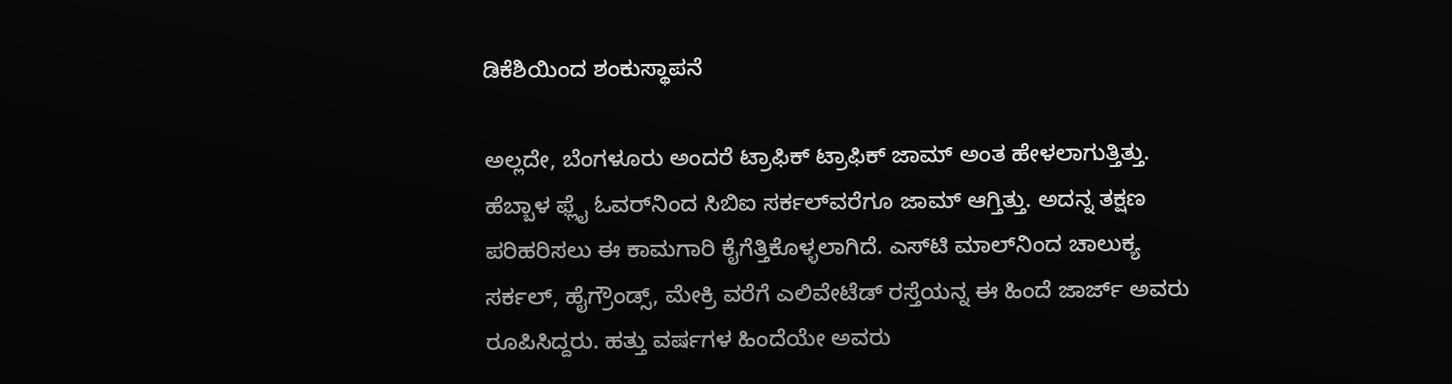ಡಿಕೆಶಿಯಿಂದ ಶಂಕುಸ್ಥಾಪನೆ

ಅಲ್ಲದೇ, ಬೆಂಗಳೂರು ಅಂದರೆ ಟ್ರಾಫಿಕ್ ಟ್ರಾಫಿಕ್ ಜಾಮ್ ಅಂತ ಹೇಳಲಾಗುತ್ತಿತ್ತು. ಹೆಬ್ಬಾಳ ಫ್ಲೈ ಓವರ್‌ನಿಂದ ಸಿಬಿಐ‌ ಸರ್ಕಲ್‌ವರೆಗೂ ಜಾಮ್ ಆಗ್ತಿತ್ತು. ಅದನ್ನ ತಕ್ಷಣ ಪರಿಹರಿಸಲು ಈ ಕಾಮಗಾರಿ ಕೈಗೆತ್ತಿಕೊಳ್ಳಲಾಗಿದೆ. ಎಸ್‌ಟಿ ಮಾಲ್‌ನಿಂದ ಚಾಲುಕ್ಯ ಸರ್ಕಲ್, ಹೈಗ್ರೌಂಡ್ಸ್‌, ಮೇಕ್ರಿ ವರೆಗೆ ಎಲಿವೇಟೆಡ್ ರಸ್ತೆಯನ್ನ ಈ ಹಿಂದೆ ಜಾರ್ಜ್ ಅವರು ರೂಪಿಸಿದ್ದರು. ಹತ್ತು ವರ್ಷಗಳ ಹಿಂದೆಯೇ ಅವರು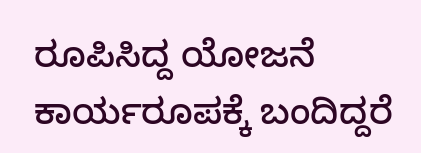ರೂಪಿಸಿದ್ದ ಯೋಜನೆ ಕಾರ್ಯರೂಪಕ್ಕೆ ಬಂದಿದ್ದರೆ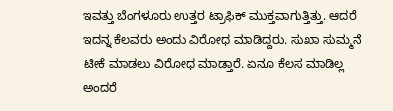ಇವತ್ತು ಬೆಂಗಳೂರು ಉತ್ತರ ಟ್ರಾಫಿಕ್ ಮುಕ್ತವಾಗುತ್ತಿತ್ತು. ಆದರೆ ಇದನ್ನ ಕೆಲವರು ಅಂದು ವಿರೋಧ ಮಾಡಿದ್ದರು. ಸುಖಾ ಸುಮ್ಮನೆ ಟೀಕೆ ಮಾಡಲು ವಿರೋಧ ಮಾಡ್ತಾರೆ. ಏನೂ ಕೆಲಸ ಮಾಡಿಲ್ಲ ಅಂದರೆ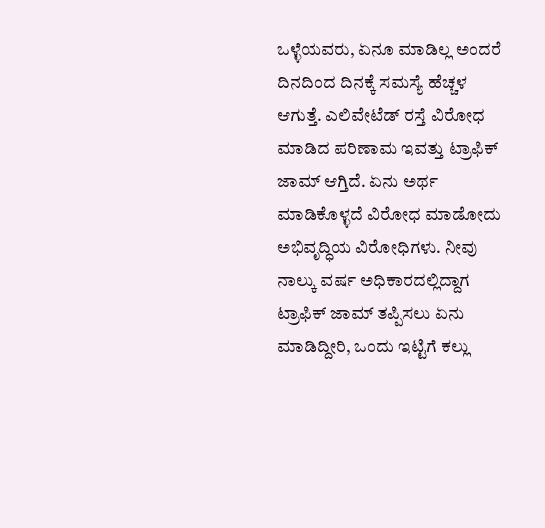ಒಳ್ಳೆಯವರು, ಏನೂ ಮಾಡಿಲ್ಲ ಅಂದರೆ ದಿನದಿಂದ ದಿನಕ್ಕೆ ಸಮಸ್ಯೆ ಹೆಚ್ಚಳ ಆಗುತ್ತೆ. ಎಲಿವೇಟೆಡ್ ರಸ್ತೆ ವಿರೋಧ ಮಾಡಿದ ಪರಿಣಾಮ ಇವತ್ತು ಟ್ರಾಫಿಕ್ ಜಾಮ್ ಆಗ್ತಿದೆ. ಏನು ಅರ್ಥ ಮಾಡಿಕೊಳ್ಳದೆ ವಿರೋಧ ಮಾಡೋದು ಅಭಿವೃದ್ಧಿಯ ವಿರೋಧಿಗಳು. ನೀವು ನಾಲ್ಕು ವರ್ಷ ಅಧಿಕಾರದಲ್ಲಿದ್ದಾಗ ಟ್ರಾಫಿಕ್ ಜಾಮ್ ತಪ್ಪಿಸಲು ಏನು ಮಾಡಿದ್ದೀರಿ, ಒಂದು ಇಟ್ಟಿಗೆ ಕಲ್ಲು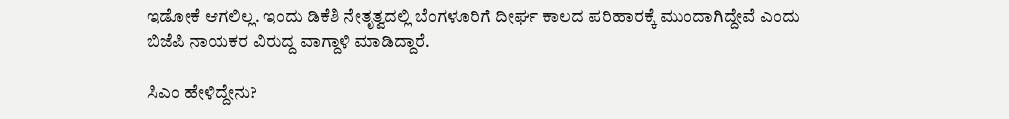ಇಡೋಕೆ ಆಗಲಿಲ್ಲ. ಇಂದು ಡಿಕೆಶಿ ನೇತೃತ್ವದಲ್ಲಿ ಬೆಂಗಳೂರಿಗೆ ದೀರ್ಘ ಕಾಲದ ಪರಿಹಾರಕ್ಕೆ ಮುಂದಾಗಿದ್ದೇವೆ ಎಂದು ಬಿಜೆಪಿ ನಾಯಕರ ವಿರುದ್ದ ವಾಗ್ದಾಳಿ ಮಾಡಿದ್ದಾರೆ.

ಸಿಎಂ ಹೇಳಿದ್ದೇನು?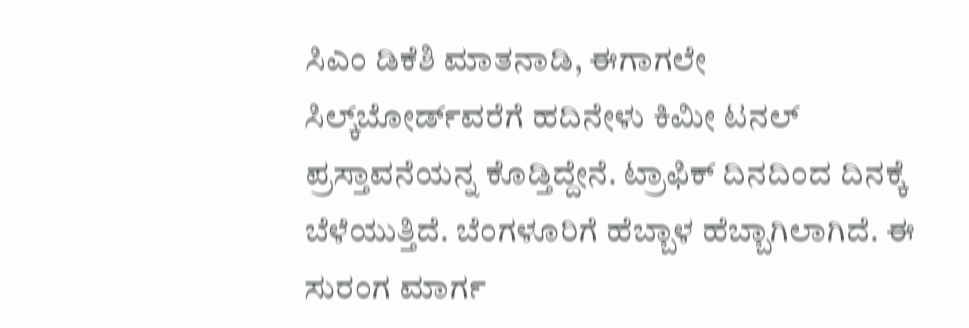ಸಿಎಂ ಡಿಕೆಶಿ ಮಾತನಾಡಿ, ಈಗಾಗಲೇ ಸಿಲ್ಕ್‌ಬೋರ್ಡ್‌ವರೆಗೆ ಹದಿನೇಳು ಕಿಮೀ ಟನಲ್ ಪ್ರಸ್ತಾವನೆಯನ್ನ ಕೊಡ್ತಿದ್ದೇನೆ. ಟ್ರಾಫಿಕ್ ದಿನದಿಂದ ದಿನಕ್ಕೆ ಬೆಳೆಯುತ್ತಿದೆ. ಬೆಂಗಳೂರಿಗೆ ಹೆಬ್ಬಾಳ ಹೆಬ್ಬಾಗಿಲಾಗಿದೆ. ಈ ಸುರಂಗ ಮಾರ್ಗ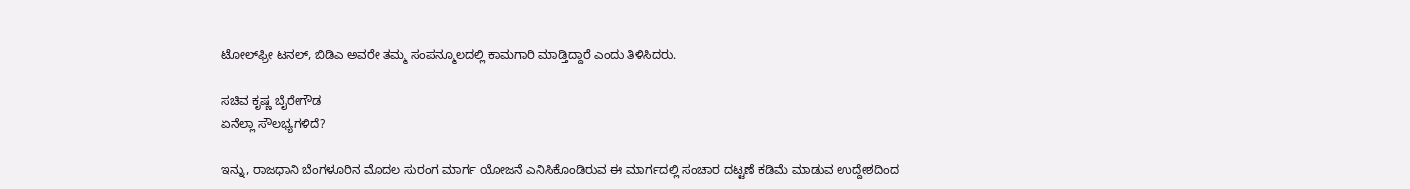ಟೋಲ್‌ಫ್ರೀ ಟನಲ್, ಬಿಡಿಎ ಅವರೇ ತಮ್ಮ ಸಂಪನ್ಮೂಲದಲ್ಲಿ ಕಾಮಗಾರಿ ಮಾಡ್ತಿದ್ದಾರೆ ಎಂದು ತಿಳಿಸಿದರು.

ಸಚಿವ ಕೃಷ್ಣ ಬೈರೇಗೌಡ
ಏನೆಲ್ಲಾ ಸೌಲಭ್ಯಗಳಿದೆ?

ಇನ್ನು, ರಾಜಧಾನಿ ಬೆಂಗಳೂರಿನ ಮೊದಲ ಸುರಂಗ ಮಾರ್ಗ ಯೋಜನೆ ಎನಿಸಿಕೊಂಡಿರುವ ಈ ಮಾರ್ಗದಲ್ಲಿ ಸಂಚಾರ ದಟ್ಟಣೆ ಕಡಿಮೆ ಮಾಡುವ ಉದ್ದೇಶದಿಂದ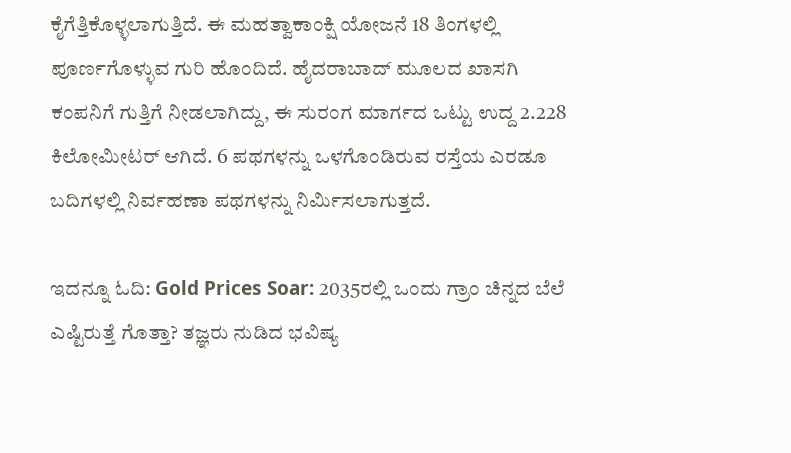ಕೈಗೆತ್ತಿಕೊಳ್ಳಲಾಗುತ್ತಿದೆ. ಈ ಮಹತ್ವಾಕಾಂಕ್ಷಿ ಯೋಜನೆ 18 ತಿಂಗಳಲ್ಲಿ ಪೂರ್ಣಗೊಳ್ಳುವ ಗುರಿ ಹೊಂದಿದೆ. ಹೈದರಾಬಾದ್ ಮೂಲದ ಖಾಸಗಿ ಕಂಪನಿಗೆ ಗುತ್ತಿಗೆ ನೀಡಲಾಗಿದ್ದು, ಈ ಸುರಂಗ ಮಾರ್ಗದ ಒಟ್ಟು ಉದ್ದ 2.228 ಕಿಲೋಮೀಟರ್ ಆಗಿದೆ. 6 ಪಥಗಳನ್ನು ಒಳಗೊಂಡಿರುವ ರಸ್ತೆಯ ಎರಡೂ ಬದಿಗಳಲ್ಲಿ ನಿರ್ವಹಣಾ ಪಥಗಳನ್ನು ನಿರ್ಮಿಸಲಾಗುತ್ತದೆ.

ಇದನ್ನೂ ಓದಿ: Gold Prices Soar: 2035ರಲ್ಲಿ ಒಂದು ಗ್ರಾಂ ಚಿನ್ನದ ಬೆಲೆ ಎಷ್ಟಿರುತ್ತೆ ಗೊತ್ತಾ? ತಜ್ಞರು ನುಡಿದ ಭವಿಷ್ಯ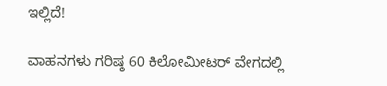ಇಲ್ಲಿದೆ!

ವಾಹನಗಳು ಗರಿಷ್ಠ 60 ಕಿಲೋಮೀಟರ್ ವೇಗದಲ್ಲಿ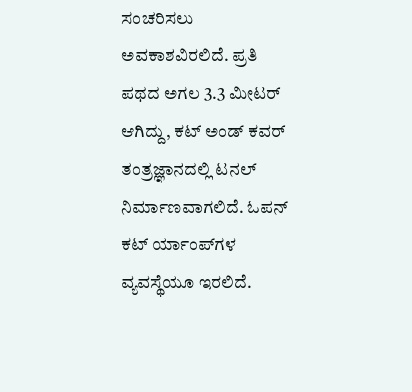ಸಂಚರಿಸಲು ಅವಕಾಶವಿರಲಿದೆ. ಪ್ರತಿ ಪಥದ ಅಗಲ 3.3 ಮೀಟರ್ ಆಗಿದ್ದು, ಕಟ್ ಅಂಡ್ ಕವರ್ ತಂತ್ರಜ್ಞಾನದಲ್ಲಿ ಟನಲ್ ನಿರ್ಮಾಣವಾಗಲಿದೆ. ಓಪನ್ ಕಟ್ ರ್ಯಾಂಪ್‌ಗಳ ವ್ಯವಸ್ಥೆಯೂ ಇರಲಿದೆ.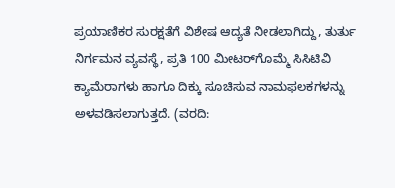ಪ್ರಯಾಣಿಕರ ಸುರಕ್ಷತೆಗೆ ವಿಶೇಷ ಆದ್ಯತೆ ನೀಡಲಾಗಿದ್ದು, ತುರ್ತು ನಿರ್ಗಮನ ವ್ಯವಸ್ಥೆ, ಪ್ರತಿ 100 ಮೀಟರ್‌ಗೊಮ್ಮೆ ಸಿಸಿಟಿವಿ ಕ್ಯಾಮೆರಾಗಳು ಹಾಗೂ ದಿಕ್ಕು ಸೂಚಿಸುವ ನಾಮಫಲಕಗಳನ್ನು ಅಳವಡಿಸಲಾಗುತ್ತದೆ. (ವರದಿ: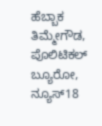ಹೆಬ್ಬಾಕ‌ ತಿಮ್ಮೇಗೌಡ, ಪೊಲಿಟಿಕಲ್ ಬ್ಯೂರೋ, ನ್ಯೂಸ್‌18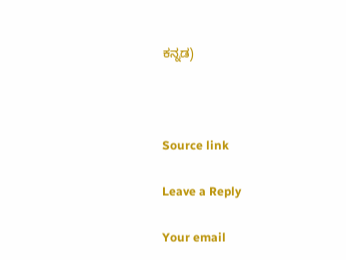ಕನ್ನಡ)



Source link

Leave a Reply

Your email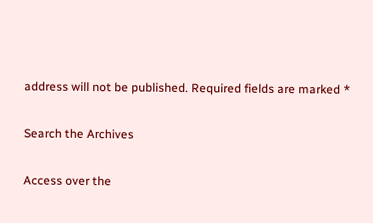address will not be published. Required fields are marked *

Search the Archives

Access over the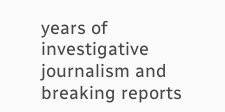years of investigative journalism and breaking reports